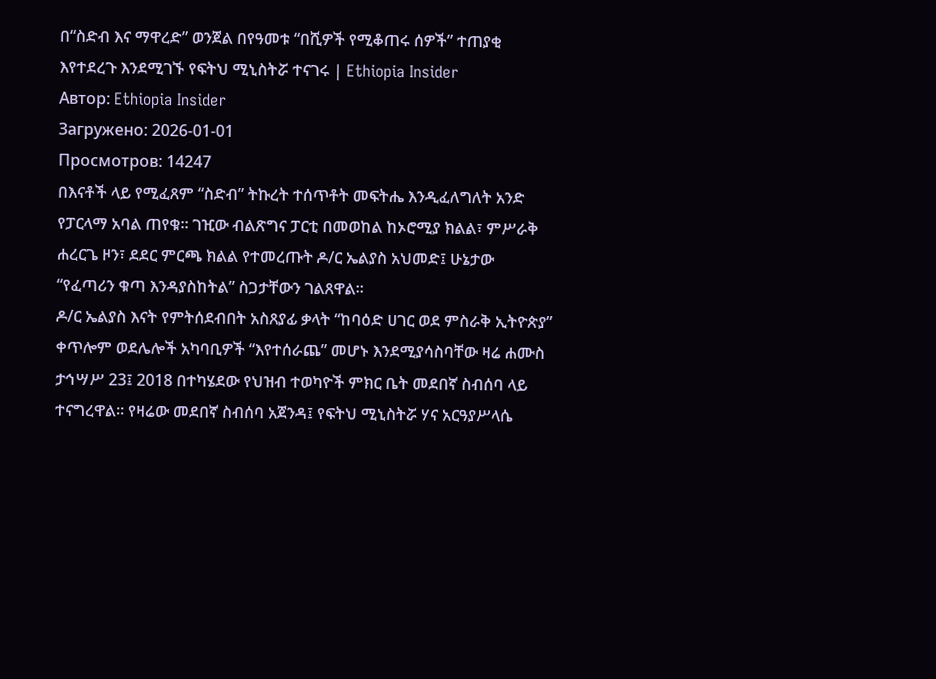በ“ስድብ እና ማዋረድ” ወንጀል በየዓመቱ “በሺዎች የሚቆጠሩ ሰዎች” ተጠያቂ እየተደረጉ እንደሚገኙ የፍትህ ሚኒስትሯ ተናገሩ | Ethiopia Insider
Автор: Ethiopia Insider
Загружено: 2026-01-01
Просмотров: 14247
በእናቶች ላይ የሚፈጸም “ስድብ” ትኩረት ተሰጥቶት መፍትሔ እንዲፈለግለት አንድ የፓርላማ አባል ጠየቁ። ገዢው ብልጽግና ፓርቲ በመወከል ከኦሮሚያ ክልል፣ ምሥራቅ ሐረርጌ ዞን፣ ደደር ምርጫ ክልል የተመረጡት ዶ/ር ኤልያስ አህመድ፤ ሁኔታው “የፈጣሪን ቁጣ እንዳያስከትል” ስጋታቸውን ገልጸዋል።
ዶ/ር ኤልያስ እናት የምትሰደብበት አስጸያፊ ቃላት “ከባዕድ ሀገር ወደ ምስራቅ ኢትዮጵያ” ቀጥሎም ወደሌሎች አካባቢዎች “እየተሰራጨ” መሆኑ እንደሚያሳስባቸው ዛሬ ሐሙስ ታኅሣሥ 23፤ 2018 በተካሄደው የህዝብ ተወካዮች ምክር ቤት መደበኛ ስብሰባ ላይ ተናግረዋል። የዛሬው መደበኛ ስብሰባ አጀንዳ፤ የፍትህ ሚኒስትሯ ሃና አርዓያሥላሴ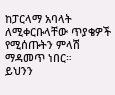ከፓርላማ አባላት ለሚቀርቡላቸው ጥያቄዎች የሚሰጡትን ምላሽ ማዳመጥ ነበር።
ይህንን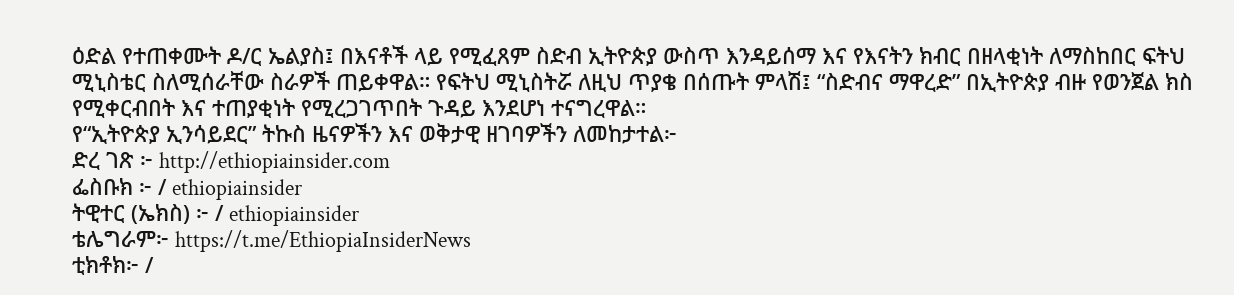ዕድል የተጠቀሙት ዶ/ር ኤልያስ፤ በእናቶች ላይ የሚፈጸም ስድብ ኢትዮጵያ ውስጥ እንዳይሰማ እና የእናትን ክብር በዘላቂነት ለማስከበር ፍትህ ሚኒስቴር ስለሚሰራቸው ስራዎች ጠይቀዋል። የፍትህ ሚኒስትሯ ለዚህ ጥያቄ በሰጡት ምላሽ፤ “ስድብና ማዋረድ” በኢትዮጵያ ብዙ የወንጀል ክስ የሚቀርብበት እና ተጠያቂነት የሚረጋገጥበት ጉዳይ እንደሆነ ተናግረዋል።
የ“ኢትዮጵያ ኢንሳይደር” ትኩስ ዜናዎችን እና ወቅታዊ ዘገባዎችን ለመከታተል፦
ድረ ገጽ ፦ http://ethiopiainsider.com
ፌስቡክ ፦ / ethiopiainsider
ትዊተር (ኤክስ) ፦ / ethiopiainsider
ቴሌግራም፦ https://t.me/EthiopiaInsiderNews
ቲክቶክ፦ /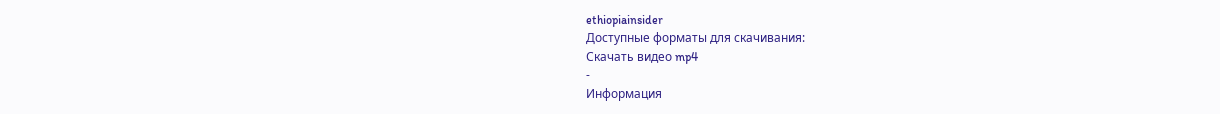ethiopiainsider
Доступные форматы для скачивания:
Скачать видео mp4
-
Информация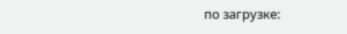по загрузке: